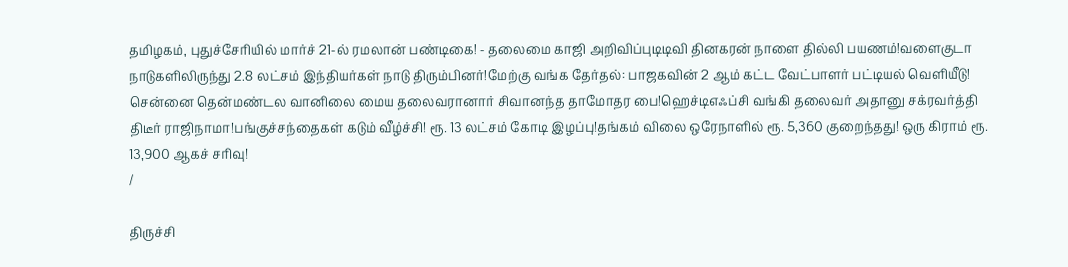தமிழகம், புதுச்சேரியில் மார்ச் 21-ல் ரமலான் பண்டிகை! - தலைமை காஜி அறிவிப்புடிடிவி தினகரன் நாளை தில்லி பயணம்!வளைகுடா நாடுகளிலிருந்து 2.8 லட்சம் இந்தியர்கள் நாடு திரும்பினர்!மேற்கு வங்க தேர்தல்: பாஜகவின் 2 ஆம் கட்ட வேட்பாளர் பட்டியல் வெளியீடு! சென்னை தென்மண்டல வானிலை மைய தலைவரானார் சிவானந்த தாமோதர பை!ஹெச்டிஎஃப்சி வங்கி தலைவர் அதானு சக்ரவர்த்தி திடீர் ராஜிநாமா!பங்குச்சந்தைகள் கடும் வீழ்ச்சி! ரூ. 13 லட்சம் கோடி இழப்பு!தங்கம் விலை ஒரேநாளில் ரூ. 5,360 குறைந்தது! ஒரு கிராம் ரூ. 13,900 ஆகச் சரிவு!
/

திருச்சி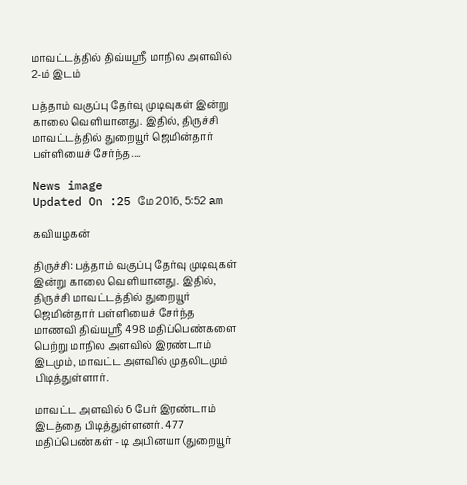மாவட்டத்தில் திவ்யஸ்ரீ மாநில அளவில் 2-ம் இடம்

பத்தாம் வகுப்பு தேர்வு முடிவுகள் இன்று காலை வெளியானது. இதில், திருச்சி மாவட்டத்தில் துறையூர் ஜெமின்தார் பள்ளியைச் சேர்ந்த....

News image
Updated On :25 மே 2016, 5:52 am

கவியழகன்

திருச்சி: பத்தாம் வகுப்பு தேர்வு முடிவுகள் இன்று காலை வெளியானது. இதில், திருச்சி மாவட்டத்தில் துறையூர் ஜெமின்தார் பள்ளியைச் சேர்ந்த மாணவி திவ்யஸ்ரீ 498 மதிப்பெண்களை பெற்று மாநில அளவில் இரண்டாம் இடமும், மாவட்ட அளவில் முதலிடமும் பிடித்துள்ளார்.

மாவட்ட அளவில் 6 பேர் இரண்டாம் இடத்தை பிடித்துள்ளனர். 477 மதிப்பெண்கள் - டி அபினயா (துறையூர்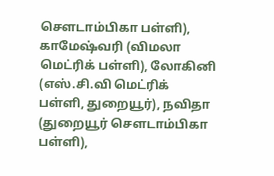சௌடாம்பிகா பள்ளி), காமேஷ்வரி (விமலா மெட்ரிக் பள்ளி), லோகினி (எஸ்.சி.வி மெட்ரிக் பள்ளி, துறையூர்), நவிதா (துறையூர் சௌடாம்பிகா பள்ளி),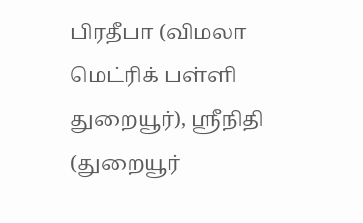பிரதீபா (விமலா மெட்ரிக் பள்ளி துறையூர்), ஸ்ரீநிதி (துறையூர்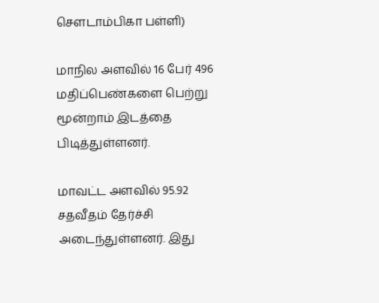சௌடாம்பிகா பள்ளி)

மாநில அளவில் 16 பேர் 496 மதிப்பெண்களை பெற்று மூன்றாம் இடத்தை பிடித்துள்ளனர்.

மாவட்ட அளவில் 95.92 சதவீதம் தேர்ச்சி அடைந்துள்ளனர். இது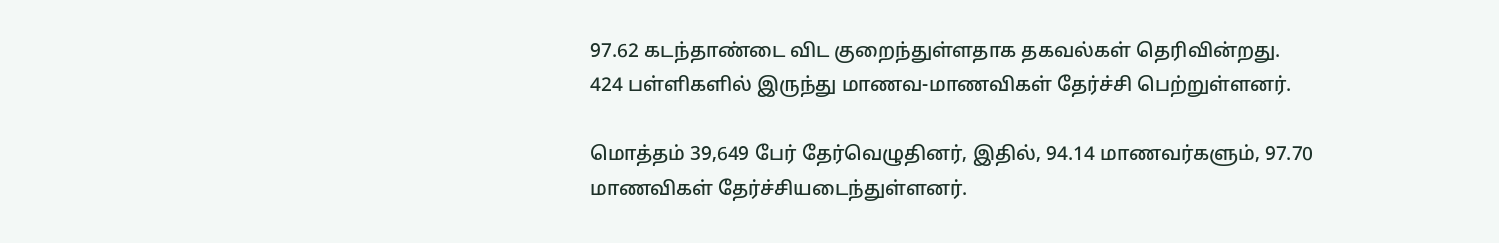97.62 கடந்தாண்டை விட குறைந்துள்ளதாக தகவல்கள் தெரிவின்றது. 424 பள்ளிகளில் இருந்து மாணவ-மாணவிகள் தேர்ச்சி பெற்றுள்ளனர்.

மொத்தம் 39,649 பேர் தேர்வெழுதினர், இதில், 94.14 மாணவர்களும், 97.70 மாணவிகள் தேர்ச்சியடைந்துள்ளனர்.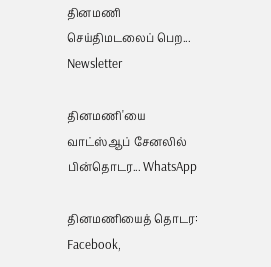தினமணி செய்திமடலைப் பெற... Newsletter

தினமணி'யை வாட்ஸ்ஆப் சேனலில் பின்தொடர... WhatsApp

தினமணியைத் தொடர: Facebook,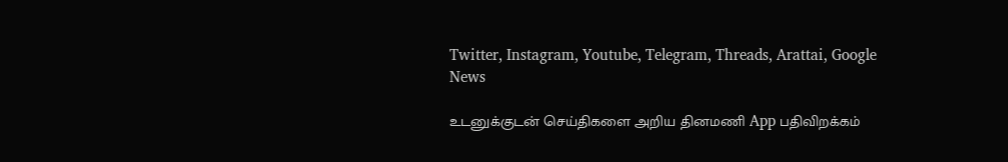Twitter, Instagram, Youtube, Telegram, Threads, Arattai, Google News

உடனுக்குடன் செய்திகளை அறிய தினமணி App பதிவிறக்கம்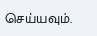செய்யவும்.